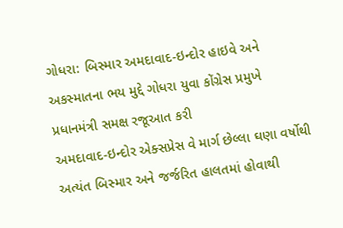ગોધરા: બિસ્માર અમદાવાદ-ઇન્દોર હાઇવે અને અકસ્માતના ભય મુદ્દે ગોધરા યુવા કોંગ્રેસ પ્રમુખે પ્રધાનમંત્રી સમક્ષ રજૂઆત કરી
અમદાવાદ-ઇન્દોર એક્સપ્રેસ વે માર્ગ છેલ્લા ઘણા વર્ષોથી અત્યંત બિસ્માર અને જર્જરિત હાલતમાં હોવાથી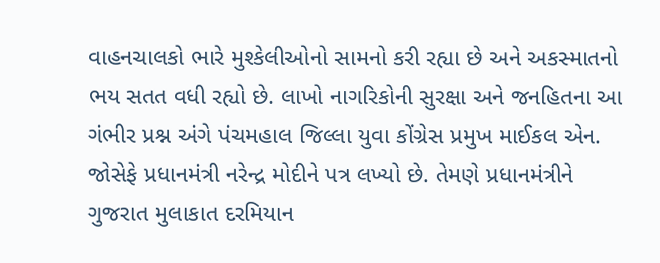વાહનચાલકો ભારે મુશ્કેલીઓનો સામનો કરી રહ્યા છે અને અકસ્માતનો ભય સતત વધી રહ્યો છે. લાખો નાગરિકોની સુરક્ષા અને જનહિતના આ ગંભીર પ્રશ્ન અંગે પંચમહાલ જિલ્લા યુવા કોંગ્રેસ પ્રમુખ માઈકલ એન. જોસેફે પ્રધાનમંત્રી નરેન્દ્ર મોદીને પત્ર લખ્યો છે. તેમણે પ્રધાનમંત્રીને ગુજરાત મુલાકાત દરમિયાન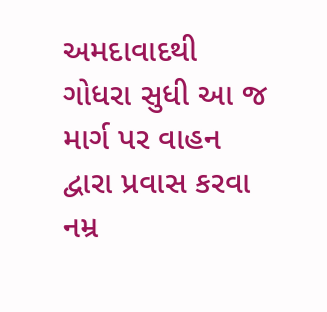અમદાવાદથી ગોધરા સુધી આ જ માર્ગ પર વાહન દ્વારા પ્રવાસ કરવા નમ્ર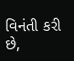વિનંતી કરી છે,